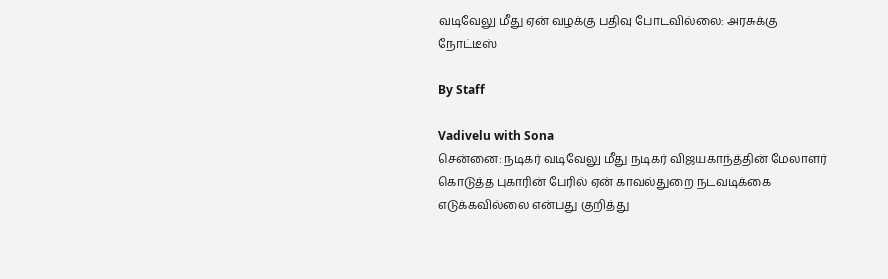வடிவேலு மீது ஏன் வழக்கு பதிவு போடவில்லை: அரசுக்கு நோட்டீஸ்

By Staff

Vadivelu with Sona
சென்னை: நடிகர் வடிவேலு மீது நடிகர் விஜயகாந்த்தின் மேலாளர் கொடுத்த புகாரின் பேரில் ஏன் காவல்துறை நடவடிக்கை எடுக்கவில்லை என்பது குறித்து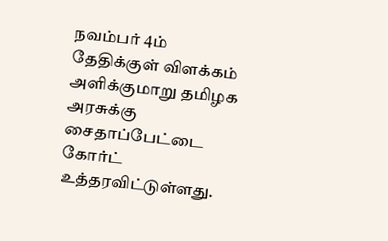நவம்பர் 4ம் தேதிக்குள் விளக்கம் அளிக்குமாறு தமிழக அரசுக்கு சைதாப்பேட்டை கோர்ட் உத்தரவிட்டுள்ளது.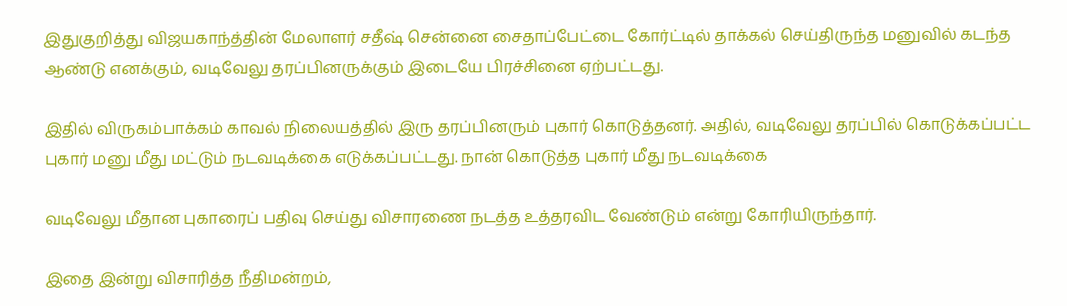இதுகுறித்து விஜயகாந்த்தின் மேலாளர் சதீஷ் சென்னை சைதாப்பேட்டை கோர்ட்டில் தாக்கல் செய்திருந்த மனுவில் கடந்த ஆண்டு எனக்கும், வடிவேலு தரப்பினருக்கும் இடையே பிரச்சினை ஏற்பட்டது.

இதில் விருகம்பாக்கம் காவல் நிலையத்தில் இரு தரப்பினரும் புகார் கொடுத்தனர். அதில், வடிவேலு தரப்பில் கொடுக்கப்பட்ட புகார் மனு மீது மட்டும் நடவடிக்கை எடுக்கப்பட்டது. நான் கொடுத்த புகார் மீது நடவடிக்கை

வடிவேலு மீதான புகாரைப் பதிவு செய்து விசாரணை நடத்த உத்தரவிட வேண்டும் என்று கோரியிருந்தார்.

இதை இன்று விசாரித்த நீதிமன்றம்,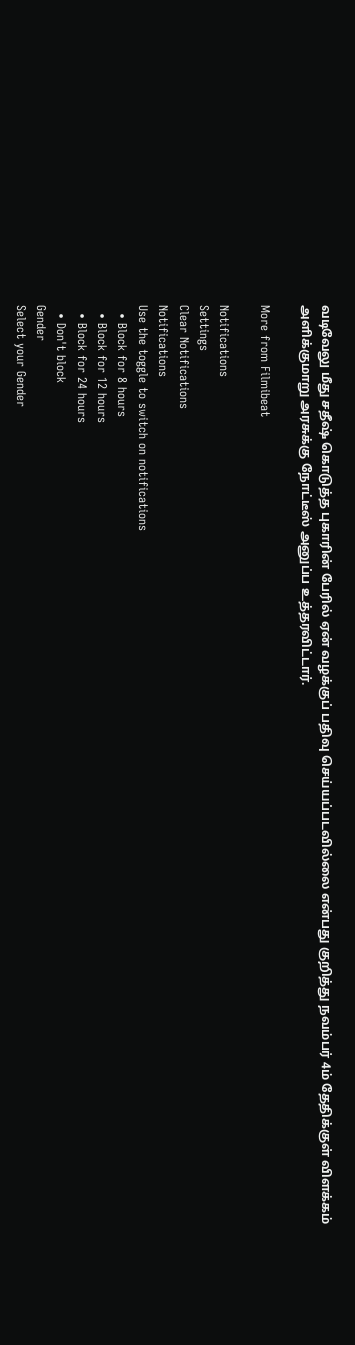வடிவேலு மீது சதீஷ் கொடுத்த புகாரின் பேரில் ஏன் வழக்குப் பதிவு செய்யப்படவில்லை என்பது குறித்து நவம்பர் 4ம் தேதிக்குள் விளக்கம் அளிக்குமாறு அரசுக்கு நோட்டீஸ் அனுப்ப உத்தரவிட்டார்.

More from Filmibeat

Notifications
Settings
Clear Notifications
Notifications
Use the toggle to switch on notifications
  • Block for 8 hours
  • Block for 12 hours
  • Block for 24 hours
  • Don't block
Gender
Select your Gender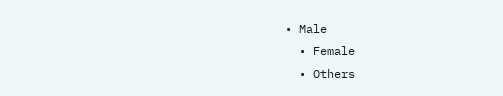• Male
  • Female
  • Others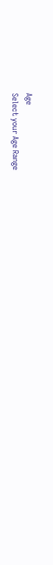Age
Select your Age Range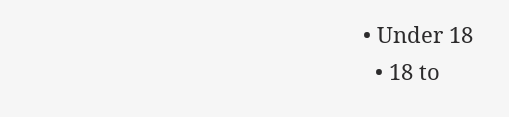• Under 18
  • 18 to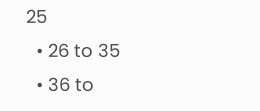25
  • 26 to 35
  • 36 to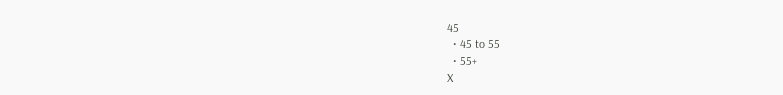45
  • 45 to 55
  • 55+
X